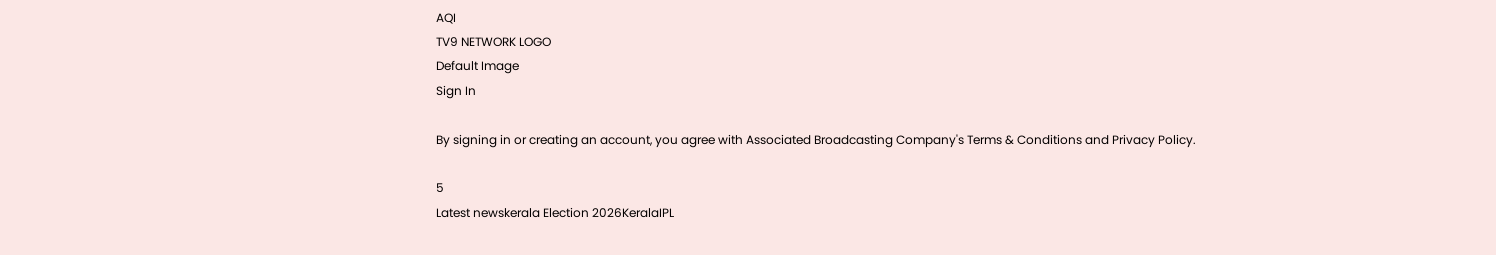AQI
TV9 NETWORK LOGO
Default Image
Sign In

By signing in or creating an account, you agree with Associated Broadcasting Company's Terms & Conditions and Privacy Policy.

5
Latest newskerala Election 2026KeralaIPL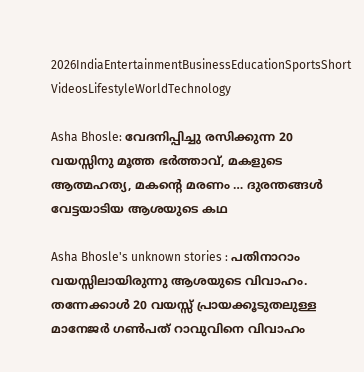2026IndiaEntertainmentBusinessEducationSportsShort VideosLifestyleWorldTechnology

Asha Bhosle: വേദനിപ്പിച്ചു രസിക്കുന്ന 20 വയസ്സിനു മൂത്ത ഭർത്താവ്, മകളുടെ ആത്മഹത്യ, മകന്റെ മരണം … ദുരന്തങ്ങൾ വേട്ടയാടിയ ആശയുടെ കഥ

Asha Bhosle's unknown stories : പതിനാറാം വയസ്സിലായിരുന്നു ആശയുടെ വിവാഹം. തന്നേക്കാൾ 20 വയസ്സ് പ്രായക്കൂടുതലുള്ള മാനേജർ ഗൺപത് റാവുവിനെ വിവാഹം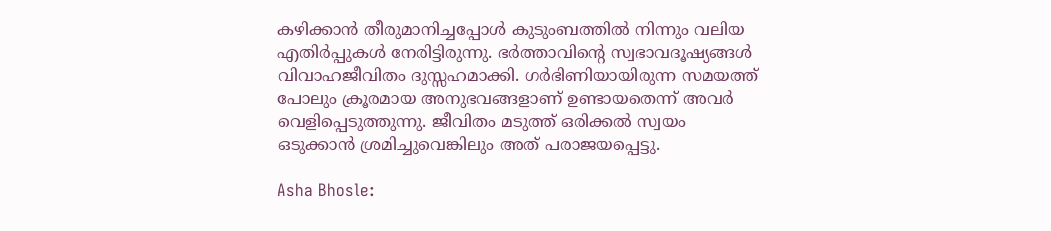കഴിക്കാൻ തീരുമാനിച്ചപ്പോൾ കുടുംബത്തിൽ നിന്നും വലിയ എതിർപ്പുകൾ നേരിട്ടിരുന്നു. ഭർത്താവിന്റെ സ്വഭാവദൂഷ്യങ്ങൾ വിവാഹജീവിതം ദുസ്സഹമാക്കി. ഗർഭിണിയായിരുന്ന സമയത്ത് പോലും ക്രൂരമായ അനുഭവങ്ങളാണ് ഉണ്ടായതെന്ന് അവർ വെളിപ്പെടുത്തുന്നു. ജീവിതം മടുത്ത് ഒരിക്കൽ സ്വയം ഒടുക്കാൻ ശ്രമിച്ചുവെങ്കിലും അത് പരാജയപ്പെട്ടു.

Asha Bhosle: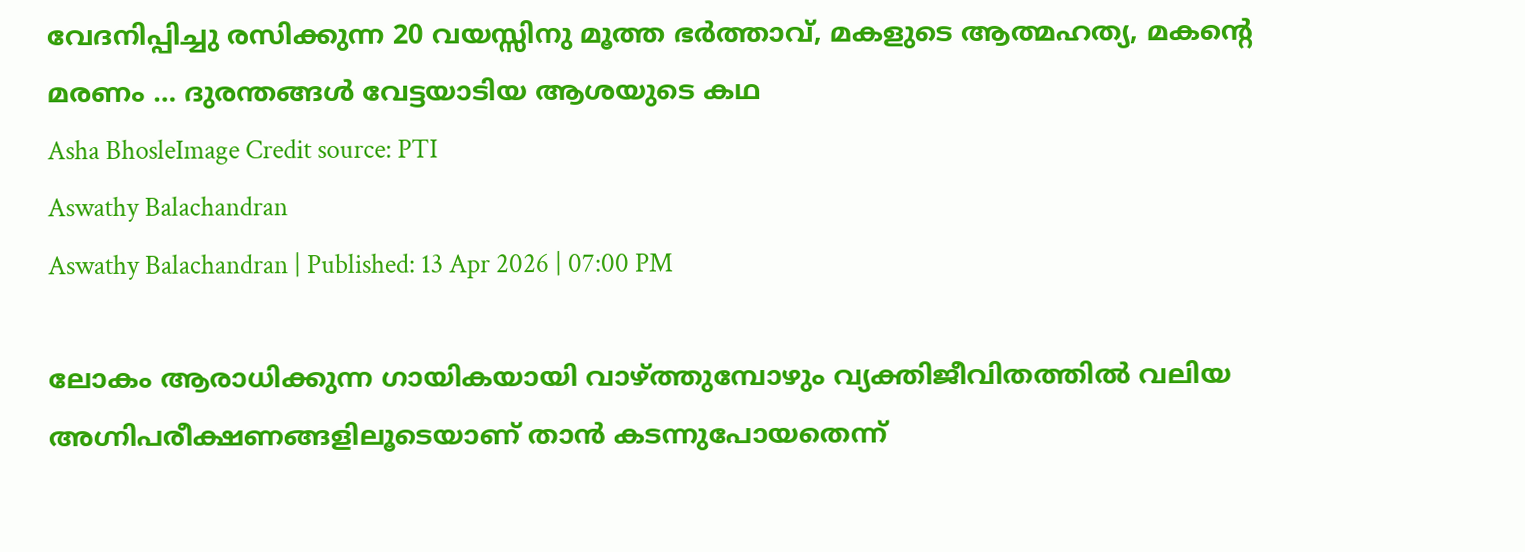വേദനിപ്പിച്ചു രസിക്കുന്ന 20 വയസ്സിനു മൂത്ത ഭർത്താവ്, മകളുടെ ആത്മഹത്യ, മകന്റെ മരണം … ദുരന്തങ്ങൾ വേട്ടയാടിയ ആശയുടെ കഥ
Asha BhosleImage Credit source: PTI
Aswathy Balachandran
Aswathy Balachandran | Published: 13 Apr 2026 | 07:00 PM

ലോകം ആരാധിക്കുന്ന ഗായികയായി വാഴ്ത്തുമ്പോഴും വ്യക്തിജീവിതത്തിൽ വലിയ അഗ്നിപരീക്ഷണങ്ങളിലൂടെയാണ് താൻ കടന്നുപോയതെന്ന്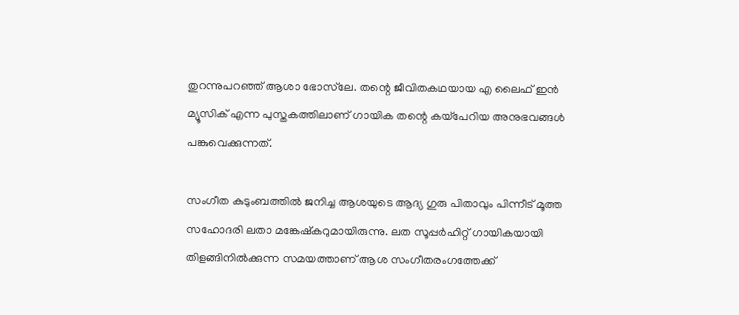തുറന്നുപറഞ്ഞ് ആശാ ഭോസ്‌ലേ. തന്റെ ജീവിതകഥയായ എ ലൈഫ് ഇൻ മ്യൂസിക് എന്ന പുസ്തകത്തിലാണ് ഗായിക തന്റെ കയ്പേറിയ അനുഭവങ്ങൾ പങ്കുവെക്കുന്നത്.

സംഗീത കുടുംബത്തിൽ ജനിച്ച ആശയുടെ ആദ്യ ഗുരു പിതാവും പിന്നീട് മൂത്ത സഹോദരി ലതാ മങ്കേഷ്‌കറുമായിരുന്നു. ലത സൂപ്പർഹിറ്റ് ഗായികയായി തിളങ്ങിനിൽക്കുന്ന സമയത്താണ് ആശ സംഗീതരംഗത്തേക്ക്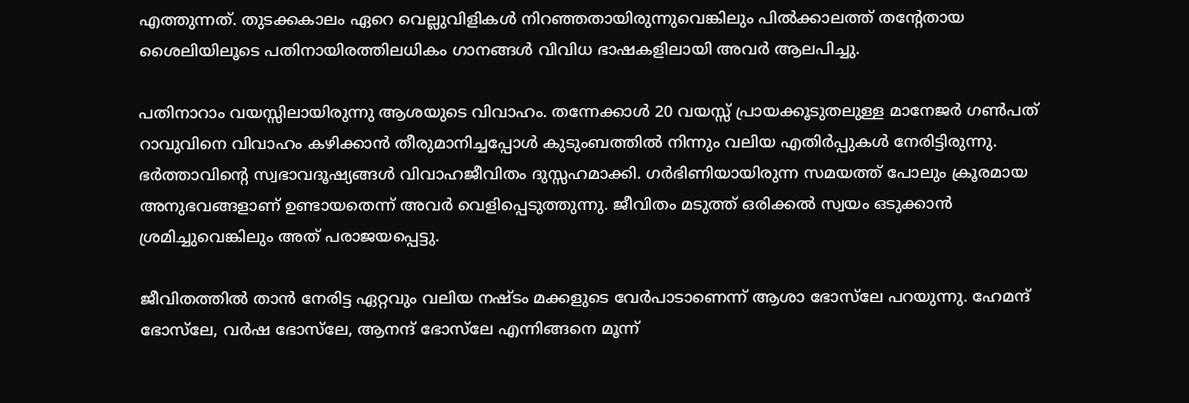എത്തുന്നത്. തുടക്കകാലം ഏറെ വെല്ലുവിളികൾ നിറഞ്ഞതായിരുന്നുവെങ്കിലും പിൽക്കാലത്ത് തന്റേതായ ശൈലിയിലൂടെ പതിനായിരത്തിലധികം ഗാനങ്ങൾ വിവിധ ഭാഷകളിലായി അവർ ആലപിച്ചു.

പതിനാറാം വയസ്സിലായിരുന്നു ആശയുടെ വിവാഹം. തന്നേക്കാൾ 20 വയസ്സ് പ്രായക്കൂടുതലുള്ള മാനേജർ ഗൺപത് റാവുവിനെ വിവാഹം കഴിക്കാൻ തീരുമാനിച്ചപ്പോൾ കുടുംബത്തിൽ നിന്നും വലിയ എതിർപ്പുകൾ നേരിട്ടിരുന്നു. ഭർത്താവിന്റെ സ്വഭാവദൂഷ്യങ്ങൾ വിവാഹജീവിതം ദുസ്സഹമാക്കി. ഗർഭിണിയായിരുന്ന സമയത്ത് പോലും ക്രൂരമായ അനുഭവങ്ങളാണ് ഉണ്ടായതെന്ന് അവർ വെളിപ്പെടുത്തുന്നു. ജീവിതം മടുത്ത് ഒരിക്കൽ സ്വയം ഒടുക്കാൻ ശ്രമിച്ചുവെങ്കിലും അത് പരാജയപ്പെട്ടു.

ജീവിതത്തിൽ താൻ നേരിട്ട ഏറ്റവും വലിയ നഷ്ടം മക്കളുടെ വേർപാടാണെന്ന് ആശാ ഭോസ്‌ലേ പറയുന്നു. ഹേമന്ദ് ഭോസ്‌ലേ, വർഷ ഭോസ്‌ലേ, ആനന്ദ് ഭോസ്‌ലേ എന്നിങ്ങനെ മൂന്ന്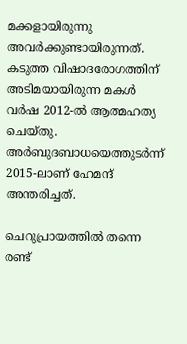മക്കളായിരുന്നു അവർക്കുണ്ടായിരുന്നത്. കടുത്ത വിഷാദരോഗത്തിന് അടിമയായിരുന്ന മകൾ വർഷ 2012-ൽ ആത്മഹത്യ ചെയ്തു. അർബുദബാധയെത്തുടർന്ന് 2015-ലാണ് ഹേമന്ദ് അന്തരിച്ചത്.

ചെറുപ്രായത്തിൽ തന്നെ രണ്ട്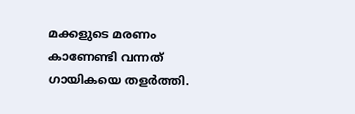മക്കളുടെ മരണം കാണേണ്ടി വന്നത് ഗായികയെ തളർത്തി.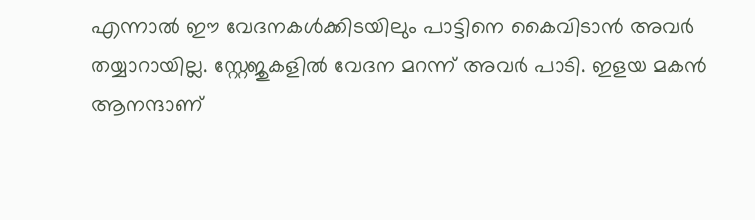എന്നാൽ ഈ വേദനകൾക്കിടയിലും പാട്ടിനെ കൈവിടാൻ അവർ തയ്യാറായില്ല. സ്റ്റേജുകളിൽ വേദന മറന്ന് അവർ പാടി. ഇളയ മകൻ ആനന്ദാണ്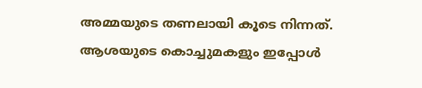അമ്മയുടെ തണലായി കൂടെ നിന്നത്. ആശയുടെ കൊച്ചുമകളും ഇപ്പോൾ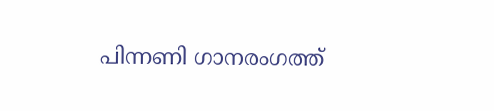പിന്നണി ഗാനരംഗത്ത്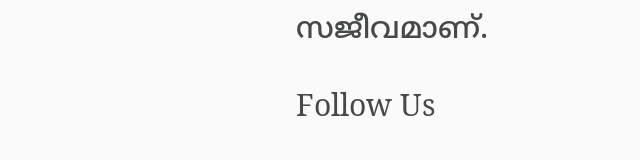സജീവമാണ്.

Follow Us